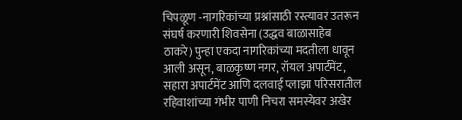चिपळूण -नागरिकांच्या प्रश्नांसाठी रस्त्यावर उतरून संघर्ष करणारी शिवसेना (उद्धव बाळासाहेब ठाकरे) पुन्हा एकदा नागरिकांच्या मदतीला धावून आली असून, बाळकृष्ण नगर, रॉयल अपार्टमेंट, सहारा अपार्टमेंट आणि दलवाई प्लाझा परिसरातील रहिवाशांच्या गंभीर पाणी निचरा समस्येवर अखेर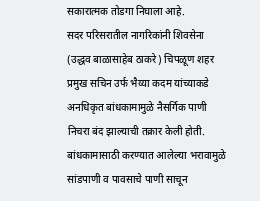सकारात्मक तोडगा निघाला आहे.
सदर परिसरातील नागरिकांनी शिवसेना (उद्धव बाळासाहेब ठाकरे) चिपळूण शहर प्रमुख सचिन उर्फ भैय्या कदम यांच्याकडे अनधिकृत बांधकामामुळे नैसर्गिक पाणी निचरा बंद झाल्याची तक्रार केली होती. बांधकामासाठी करण्यात आलेल्या भरावामुळे सांडपाणी व पावसाचे पाणी साचून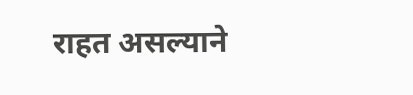राहत असल्याने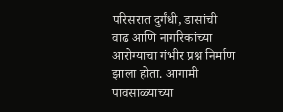परिसरात दुर्गंधी, डासांची वाढ आणि नागरिकांच्या आरोग्याचा गंभीर प्रश्न निर्माण झाला होता. आगामी पावसाळ्याच्या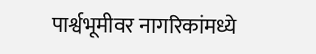पार्श्वभूमीवर नागरिकांमध्ये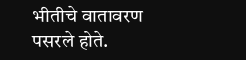भीतीचे वातावरण पसरले होते.